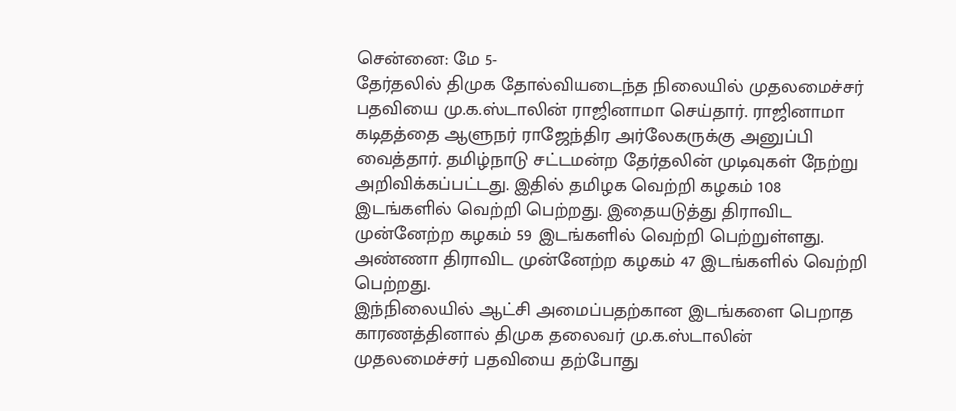சென்னை: மே 5-
தேர்தலில் திமுக தோல்வியடைந்த நிலையில் முதலமைச்சர் பதவியை மு.க.ஸ்டாலின் ராஜினாமா செய்தார். ராஜினாமா கடிதத்தை ஆளுநர் ராஜேந்திர அர்லேகருக்கு அனுப்பி வைத்தார். தமிழ்நாடு சட்டமன்ற தேர்தலின் முடிவுகள் நேற்று அறிவிக்கப்பட்டது. இதில் தமிழக வெற்றி கழகம் 108 இடங்களில் வெற்றி பெற்றது. இதையடுத்து திராவிட முன்னேற்ற கழகம் 59 இடங்களில் வெற்றி பெற்றுள்ளது. அண்ணா திராவிட முன்னேற்ற கழகம் 47 இடங்களில் வெற்றி பெற்றது.
இந்நிலையில் ஆட்சி அமைப்பதற்கான இடங்களை பெறாத காரணத்தினால் திமுக தலைவர் மு.க.ஸ்டாலின் முதலமைச்சர் பதவியை தற்போது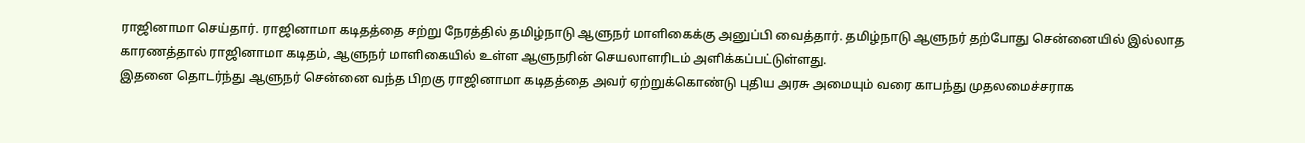ராஜினாமா செய்தார். ராஜினாமா கடிதத்தை சற்று நேரத்தில் தமிழ்நாடு ஆளுநர் மாளிகைக்கு அனுப்பி வைத்தார். தமிழ்நாடு ஆளுநர் தற்போது சென்னையில் இல்லாத காரணத்தால் ராஜினாமா கடிதம், ஆளுநர் மாளிகையில் உள்ள ஆளுநரின் செயலாளரிடம் அளிக்கப்பட்டுள்ளது.
இதனை தொடர்ந்து ஆளுநர் சென்னை வந்த பிறகு ராஜினாமா கடிதத்தை அவர் ஏற்றுக்கொண்டு புதிய அரசு அமையும் வரை காபந்து முதலமைச்சராக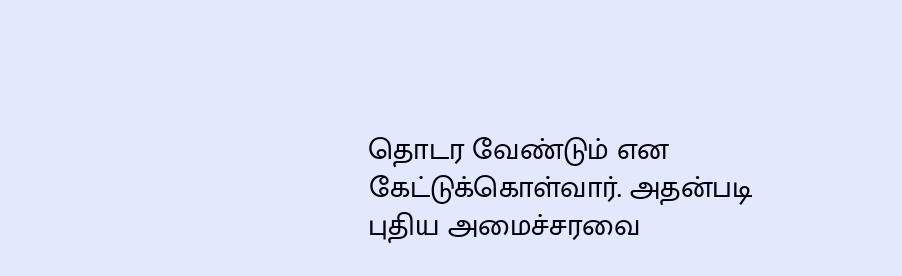தொடர வேண்டும் என கேட்டுக்கொள்வார். அதன்படி புதிய அமைச்சரவை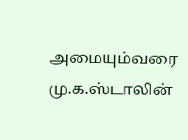அமையும்வரை மு.க.ஸ்டாலின்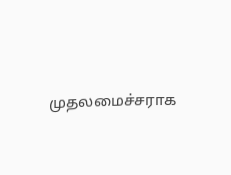முதலமைச்சராக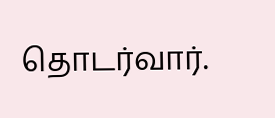தொடர்வார்.